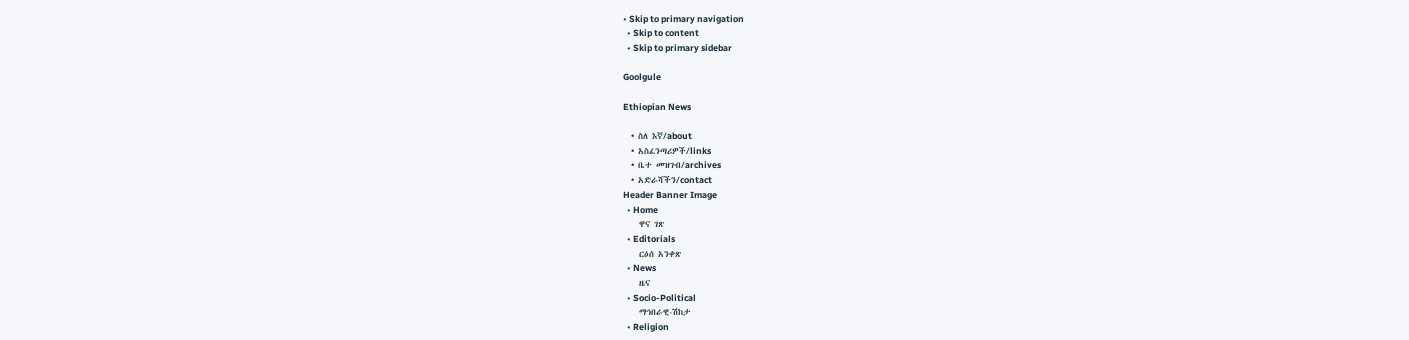• Skip to primary navigation
  • Skip to content
  • Skip to primary sidebar

Goolgule

Ethiopian News

  • ስለ እኛ/about
  • አስፈንጣሪዎች/links
  • ቤተ መዝገብ/archives
  • አድራሻችን/contact
Header Banner Image
  • Home
    ዋና ገጽ
  • Editorials
    ርዕሰ አንቀጽ
  • News
    ዜና
  • Socio-Political
    ማኅበራዊ-ሽከታ
  • Religion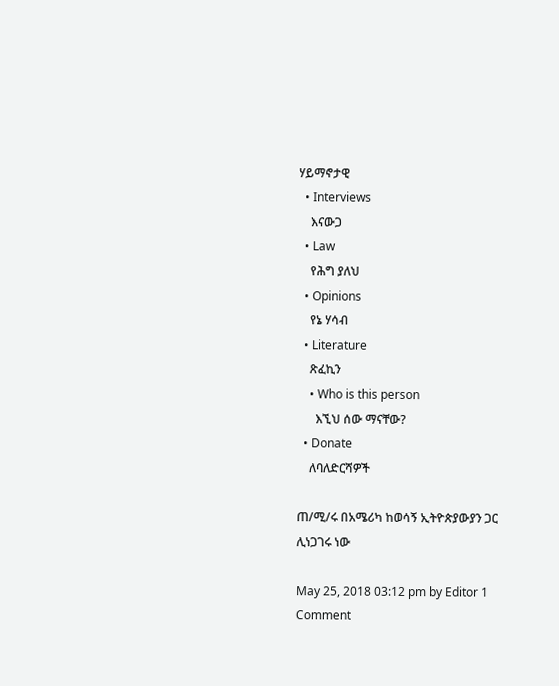ሃይማኖታዊ
  • Interviews
    እናውጋ
  • Law
    የሕግ ያለህ
  • Opinions
    የኔ ሃሳብ
  • Literature
    ጽፈኪን
    • Who is this person
      እኚህ ሰው ማናቸው?
  • Donate
    ለባለድርሻዎች

ጠ/ሚ/ሩ በአሜሪካ ከወሳኝ ኢትዮጵያውያን ጋር ሊነጋገሩ ነው

May 25, 2018 03:12 pm by Editor 1 Comment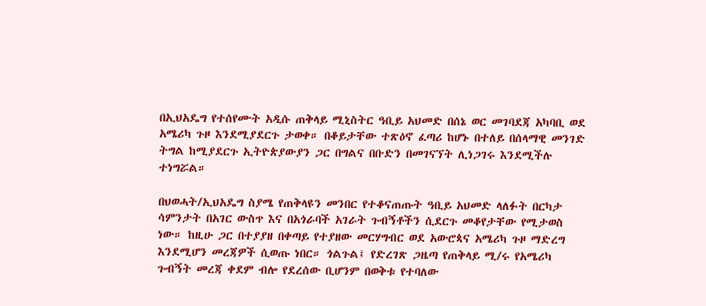በኢህአዴግ የተሰየሙት አዲሱ ጠቅላይ ሚኒስትር ዓቢይ አህመድ በሰኔ ወር መገባደጃ አካባቢ ወደ አሜሪካ ጉዞ እንደሚያደርጉ ታወቀ። በቆይታቸው ተጽዕኖ ፈጣሪ ከሆኑ በተለይ በሰላማዊ መንገድ ትግል ከሚያደርጉ ኢትዮጵያውያን ጋር በግልና በቡድን በመገናኘት ሊነጋገሩ እንደሚችሉ ተነግሯል።

በህወሓት/ኢህአዴግ ስያሜ የጠቅላዩን መንበር የተቆናጠጡት ዓቢይ አህመድ ላለፉት በርካታ ሳምንታት በአገር ውስጥ እና በአጎራባች አገራት ጉብኝቶችን ሲደርጉ መቆየታቸው የሚታወስ ነው። ከዚሁ ጋር በተያያዘ በቀጣይ የተያዘው መርሃግብር ወደ አውሮጳና አሜሪካ ጉዞ ማድረግ እንደሚሆን መረጃዎች ሲወጡ ነበር። ጎልጉል፤ የድረገጽ ጋዜጣ የጠቅላይ ሚ/ሩ የአሜሪካ ጉብኝት መረጃ ቀደም ብሎ የደረሰው ቢሆንም በወቅቱ የተባለው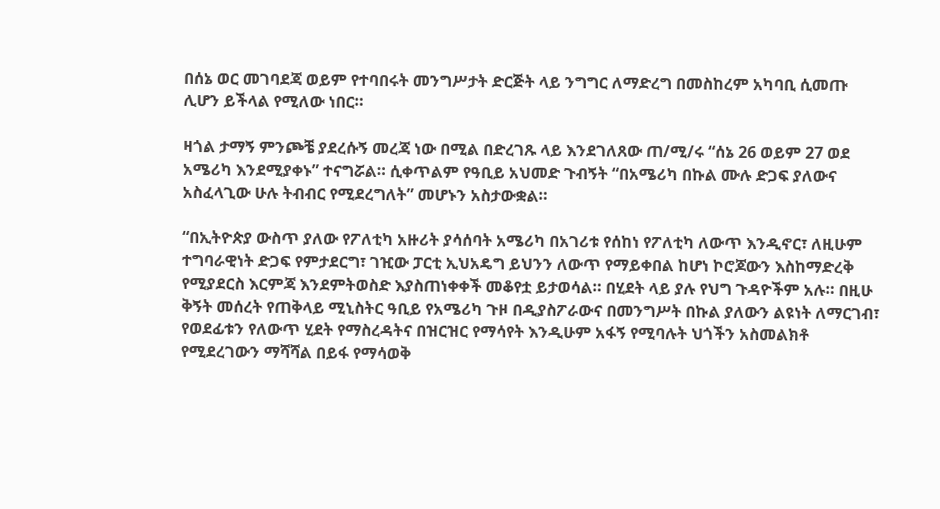በሰኔ ወር መገባደጃ ወይም የተባበሩት መንግሥታት ድርጅት ላይ ንግግር ለማድረግ በመስከረም አካባቢ ሲመጡ ሊሆን ይችላል የሚለው ነበር።

ዛጎል ታማኝ ምንጮቼ ያደረሱኝ መረጃ ነው በሚል በድረገጹ ላይ እንደገለጸው ጠ/ሚ/ሩ “ሰኔ 26 ወይም 27 ወደ አሜሪካ እንደሚያቀኑ” ተናግሯል። ሲቀጥልም የዓቢይ አህመድ ጉብኝት “በአሜሪካ በኩል ሙሉ ድጋፍ ያለውና አስፈላጊው ሁሉ ትብብር የሚደረግለት” መሆኑን አስታውቋል።

“በኢትዮጵያ ውስጥ ያለው የፖለቲካ አዙሪት ያሳሰባት አሜሪካ በአገሪቱ የሰከነ የፖለቲካ ለውጥ እንዲኖር፣ ለዚሁም ተግባራዊነት ድጋፍ የምታደርግ፣ ገዢው ፓርቲ ኢህአዴግ ይህንን ለውጥ የማይቀበል ከሆነ ኮሮጆውን እስከማድረቅ የሚያደርስ እርምጃ እንደምትወስድ እያስጠነቀቀች መቆየቷ ይታወሳል። በሂደት ላይ ያሉ የህግ ጉዳዮችም አሉ። በዚሁ ቅኝት መሰረት የጠቅላይ ሚኒስትር ዓቢይ የአሜሪካ ጉዞ በዲያስፖራውና በመንግሥት በኩል ያለውን ልዩነት ለማርገብ፣ የወደፊቱን የለውጥ ሂደት የማስረዳትና በዝርዝር የማሳየት እንዲሁም አፋኝ የሚባሉት ህጎችን አስመልክቶ የሚደረገውን ማሻሻል በይፋ የማሳወቅ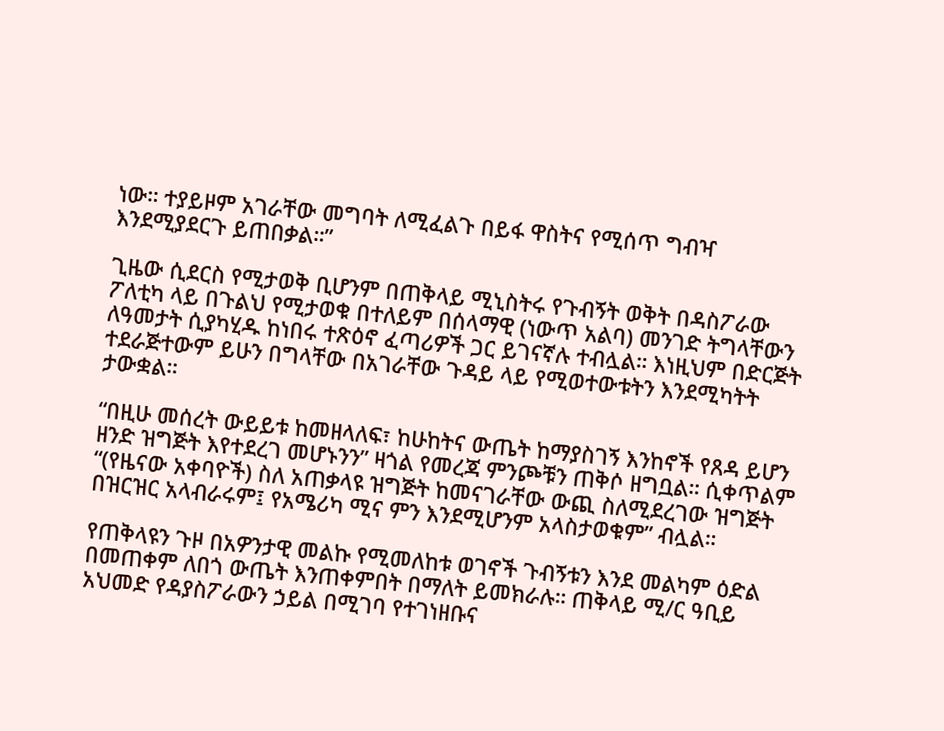ነው። ተያይዞም አገራቸው መግባት ለሚፈልጉ በይፋ ዋስትና የሚሰጥ ግብዣ እንደሚያደርጉ ይጠበቃል።”

ጊዜው ሲደርስ የሚታወቅ ቢሆንም በጠቅላይ ሚኒስትሩ የጉብኝት ወቅት በዳስፖራው ፖለቲካ ላይ በጉልህ የሚታወቁ በተለይም በሰላማዊ (ነውጥ አልባ) መንገድ ትግላቸውን ለዓመታት ሲያካሂዱ ከነበሩ ተጽዕኖ ፈጣሪዎች ጋር ይገናኛሉ ተብሏል። እነዚህም በድርጅት ተደራጅተውም ይሁን በግላቸው በአገራቸው ጉዳይ ላይ የሚወተውቱትን እንደሚካትት ታውቋል።

“በዚሁ መሰረት ውይይቱ ከመዘላለፍ፣ ከሁከትና ውጤት ከማያስገኝ እንከኖች የጸዳ ይሆን ዘንድ ዝግጅት እየተደረገ መሆኑንን” ዛጎል የመረጃ ምንጮቹን ጠቅሶ ዘግቧል። ሲቀጥልም “(የዜናው አቀባዮች) ስለ አጠቃላዩ ዝግጅት ከመናገራቸው ውጪ ስለሚደረገው ዝግጅት በዝርዝር አላብራሩም፤ የአሜሪካ ሚና ምን እንደሚሆንም አላስታወቁም” ብሏል።

የጠቅላዩን ጉዞ በአዎንታዊ መልኩ የሚመለከቱ ወገኖች ጉብኝቱን እንደ መልካም ዕድል በመጠቀም ለበጎ ውጤት እንጠቀምበት በማለት ይመክራሉ። ጠቅላይ ሚ/ር ዓቢይ አህመድ የዳያስፖራውን ኃይል በሚገባ የተገነዘቡና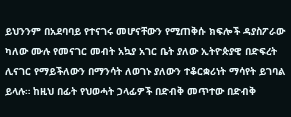ይህንንም በአደባባይ የተናገሩ መሆናቸውን የሚጠቅሱ ክፍሎች ዳያስፖራው ካለው ሙሉ የመናገር መብት አኳያ አገር ቤት ያለው ኢትዮጵያዊ በድፍረት ሊናገር የማይችለውን በማንሳት ለወገኑ ያለውን ተቆርቋሪነት ማሳየት ይገባል ይላሉ። ከዚህ በፊት የህወሓት ኃላፊዎች በድብቅ መጥተው በድብቅ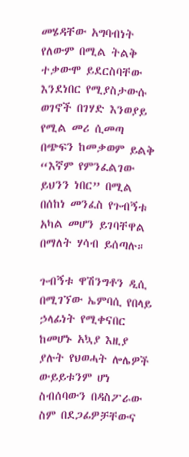መሄዳቸው አግባብነት የለውም በሚል ትልቅ ተቃውሞ ይደርስባቸው እንደነበር የሚያስታውሱ ወገኖች በገሃድ እንወያይ የሚል መሪ ሲመጣ በጭፍን ከመቃወም ይልቅ “እኛም የምንፈልገው ይህንን ነበር” በሚል በሰከነ መንፈስ የጉብኝቱ አካል መሆን ይገባቸዋል በማለት ሃሳብ ይሰጣሉ።

ጉብኝቱ ዋሽንግቶን ዲሲ በሚገኘው ኤምባሲ የበላይ ኃላፊነት የሚቀናበር ከመሆኑ አኳያ እዚያ ያሉት የህወሓት ሎሌዎች ውይይቱንም ሆነ ስብሰባውን በዳስፖራው ስም በደጋፊዎቻቸውና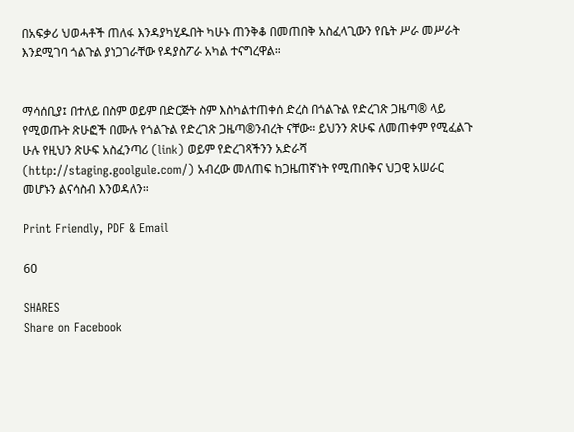በአፍቃሪ ህወሓቶች ጠለፋ እንዳያካሂዱበት ካሁኑ ጠንቅቆ በመጠበቅ አስፈላጊውን የቤት ሥራ መሥራት እንደሚገባ ጎልጉል ያነጋገራቸው የዳያስፖራ አካል ተናግረዋል።


ማሳሰቢያ፤ በተለይ በስም ወይም በድርጅት ስም እስካልተጠቀሰ ድረስ በጎልጉል የድረገጽ ጋዜጣ® ላይ የሚወጡት ጽሁፎች በሙሉ የጎልጉል የድረገጽ ጋዜጣ®ንብረት ናቸው። ይህንን ጽሁፍ ለመጠቀም የሚፈልጉ ሁሉ የዚህን ጽሁፍ አስፈንጣሪ (link) ወይም የድረገጻችንን አድራሻ (http://staging.goolgule.com/) አብረው መለጠፍ ከጋዜጠኛነት የሚጠበቅና ህጋዊ አሠራር መሆኑን ልናሳስብ እንወዳለን።

Print Friendly, PDF & Email

60

SHARES
Share on Facebook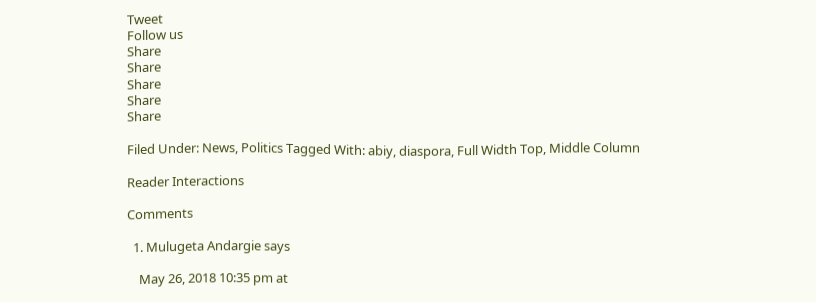Tweet
Follow us
Share
Share
Share
Share
Share

Filed Under: News, Politics Tagged With: abiy, diaspora, Full Width Top, Middle Column

Reader Interactions

Comments

  1. Mulugeta Andargie says

    May 26, 2018 10:35 pm at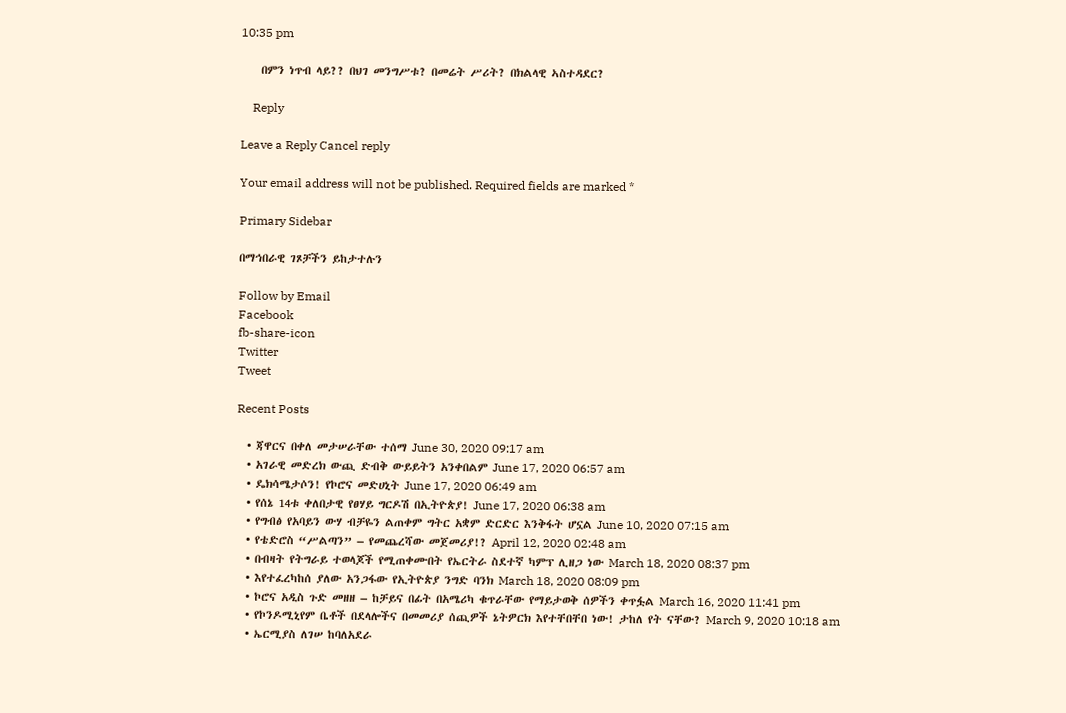10:35 pm

    በምን ነጥብ ላይ?? በህገ መንግሥቱ? በመሬት ሥሪት? በክልላዊ ኣስተዳደር?

    Reply

Leave a Reply Cancel reply

Your email address will not be published. Required fields are marked *

Primary Sidebar

በማኅበራዊ ገጾቻችን ይከታተሉን

Follow by Email
Facebook
fb-share-icon
Twitter
Tweet

Recent Posts

  • ጃዋርና በቀለ መታሠራቸው ተሰማ June 30, 2020 09:17 am
  • አገራዊ መድረክ ውጪ ድብቅ ውይይትን አንቀበልም June 17, 2020 06:57 am
  • ዴክሳሜታሶን! የኮሮና መድሀኒት June 17, 2020 06:49 am
  • የሰኔ 14ቱ ቀለበታዊ የፀሃይ ግርዶሽ በኢትዮጵያ! June 17, 2020 06:38 am
  • የግብፅ የአባይን ውሃ ብቻዬን ልጠቀም ግትር አቋም ድርድር እንቅፋት ሆኗል June 10, 2020 07:15 am
  • የቴድሮስ “ሥልጣን” – የመጨረሻው መጀመሪያ!? April 12, 2020 02:48 am
  • በብዛት የትግራይ ተወላጆች የሚጠቀሙበት የኤርትራ ስደተኛ ካምፕ ሊዘጋ ነው March 18, 2020 08:37 pm
  • እየተፈረካከሰ ያለው አንጋፋው የኢትዮጵያ ንግድ ባንክ March 18, 2020 08:09 pm
  • ኮሮና አዲስ ጉድ መዘዘ – ከቻይና በፊት በአሜሪካ ቁጥራቸው የማይታወቅ ሰዎችን ቀጥፏል March 16, 2020 11:41 pm
  • የኮንዶሚኒየም ቤቶች በደላሎችና በመመሪያ ሰጪዎች ኔትዎርክ እየተቸበቸበ ነው! ታከለ የት ናቸው? March 9, 2020 10:18 am
  • ኤርሚያስ ለገሠ ከባለአደራ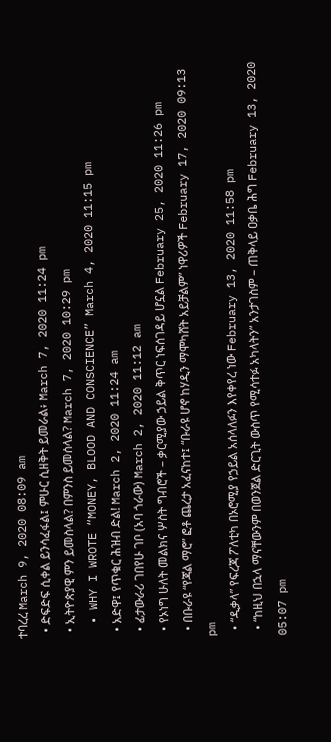ተባረረ March 9, 2020 08:09 am
  • ድፍድፍ ሲቀል ይንሳፈፋል፤ ምሁር ሲዘቅት ይመራል፥ March 7, 2020 11:24 pm
  • ኢትዮጵያዊ ምን ይመስላል? በምንስ ይመሰላል? March 7, 2020 10:29 pm
  • WHY I WROTE “MONEY, BLOOD AND CONSCIENCE” March 4, 2020 11:15 pm
  • አድዋ፤ የጥቁር ሕዝብ ድል! March 2, 2020 11:24 am
  • ፊታውራሪ ገበየሁ ገቦ (አባ ጎራው) March 2, 2020 11:12 am
  • የኦነግ ሁለት መልክና ሦስት ግብሮች – ቃርሚያው ኃይል ቅጥር ነፍሰገዳይ ሆኗል February 25, 2020 11:26 pm
  • በቡራዩ “የጃል ማሮ” ፎቶ ጨረታ አፈናከተ፤ “ቡራዩ ሆኖ ከሃዲን ማሞካሸት አይቻልም” ነዋሪዎች February 17, 2020 09:13 pm
  • “ዲቃላ” የፍረጃ ፖለቲካ በኦሮሚያ የኃይል አሰላለፉን እየቀየረ ነው February 13, 2020 11:58 pm
  • “ከዚህ በኋላ ማናቸውንም በወንጀል ድርጊት ውስጥ የሚሳተፉ አካላትን” አንታገስም – ጠቅላይ ዐቃቤ ሕግ February 13, 2020 05:07 pm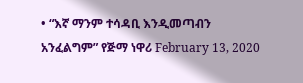• “እኛ ማንም ተሳዳቢ እንዲመጣብን አንፈልግም” የጅማ ነዋሪ February 13, 2020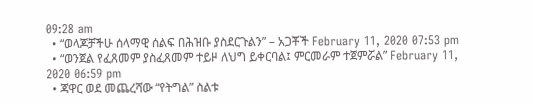09:28 am
  • “ወላጆቻችሁ ሰላማዊ ሰልፍ በሕዝቡ ያስደርጉልን” – አጋቾች February 11, 2020 07:53 pm
  • “ወንጀል የፈጸመም ያስፈጸመም ተይዞ ለህግ ይቀርባል፤ ምርመራም ተጀምሯል” February 11, 2020 06:59 pm
  • ጃዋር ወደ መጨረሻው “የትግል” ስልቱ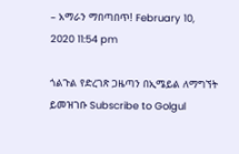– አማራን ማበጣበጥ! February 10, 2020 11:54 pm

ጎልጉል የድረገጽ ጋዜጣን በኢሜይል ለማግኘት ይመዝገቡ Subscribe to Golgul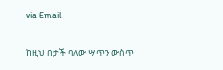via Email

ከዚህ በታች ባለው ሣጥን ውስጥ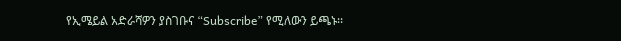የኢሜይል አድራሻዎን ያስገቡና “Subscribe” የሚለውን ይጫኑ፡፡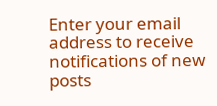Enter your email address to receive notifications of new posts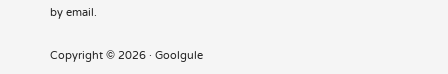by email.

Copyright © 2026 · Goolgule